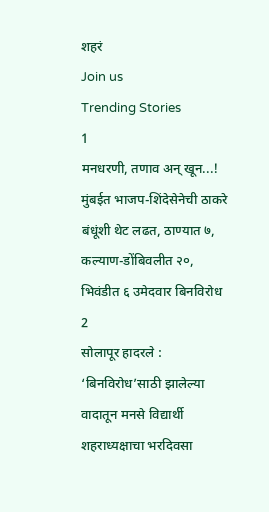शहरं
Join us
Trending Stories
1
मनधरणी, तणाव अन् खून...! मुंबईत भाजप-शिंदेसेनेची ठाकरे बंधूंशी थेट लढत, ठाण्यात ७, कल्याण-डोंबिवलीत २०, भिवंडीत ६ उमेदवार बिनविरोध
2
सोलापूर हादरले : ‘बिनविरोध’साठी झालेल्या वादातून मनसे विद्यार्थी शहराध्यक्षाचा भरदिवसा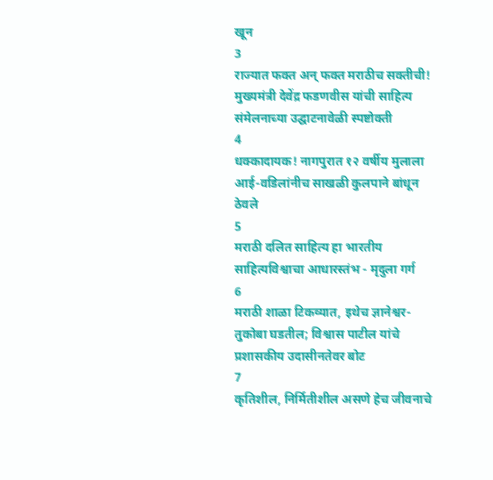खून
3
राज्यात फक्त अन् फक्त मराठीच सक्तीची! मुख्यमंत्री देवेंद्र फडणवीस यांची साहित्य संमेलनाच्या उद्घाटनावेळी स्पष्टोक्ती
4
धक्कादायक! नागपुरात १२ वर्षीय मुलाला आई-वडिलांनीच साखळी कुलपाने बांधून ठेवले
5
मराठी दलित साहित्य हा भारतीय साहित्यविश्वाचा आधारस्तंभ - मृदुला गर्ग
6
मराठी शाळा टिकव्यात, इथेच ज्ञानेश्वर-तुकोबा घडतील; विश्वास पाटील यांचे प्रशासकीय उदासीनतेवर बोट
7
कृतिशील, निर्मितीशील असणे हेच जीवनाचे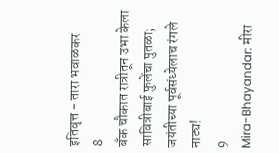इतिवृत्त - तारा भवाळकर
8
बँक चौकात रात्रीतून उभा केला सावित्रीबाई फुलेंचा पुतळा; जयंतीच्या पूर्वसंध्येलाच रंगले नाट्य!
9
Mira-Bhayandar: मीरा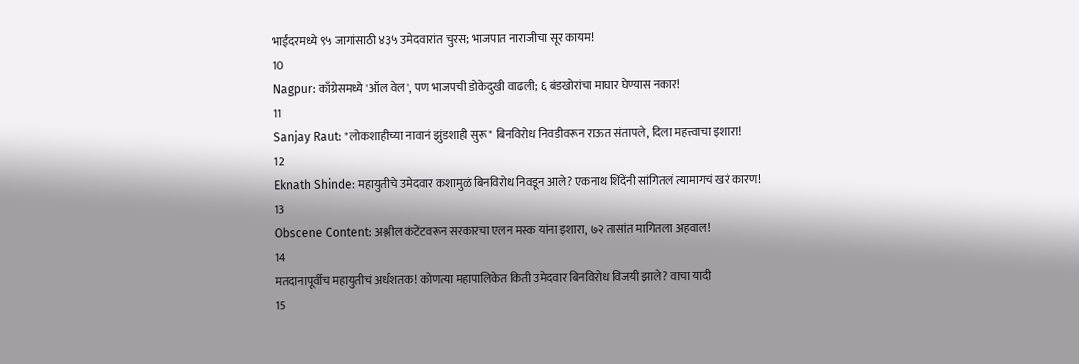भाईंदरमध्ये ९५ जागांसाठी ४३५ उमेदवारांत चुरस; भाजपात नाराजीचा सूर कायम!
10
Nagpur: काँग्रेसमध्ये 'ऑल वेल', पण भाजपची डोकेदुखी वाढली; ६ बंडखोरांचा माघार घेण्यास नकार!
11
Sanjay Raut: "लोकशाहीच्या नावानं झुंडशाही सुरू" बिनविरोध निवडीवरून राऊत संतापले, दिला महत्त्वाचा इशारा!
12
Eknath Shinde: महायुतीचे उमेदवार कशामुळं बिनविरोध निवडून आले? एकनाथ शिंदेंनी सांगितलं त्यामागचं खरं कारण!
13
Obscene Content: अश्लील कंटेंटवरून सरकारचा एलन मस्क यांना इशारा, ७२ तासांत मागितला अहवाल!
14
मतदानापूर्वीच महायुतीचं अर्धशतक! कोणत्या महापालिकेत किती उमेदवार बिनविरोध विजयी झाले? वाचा यादी
15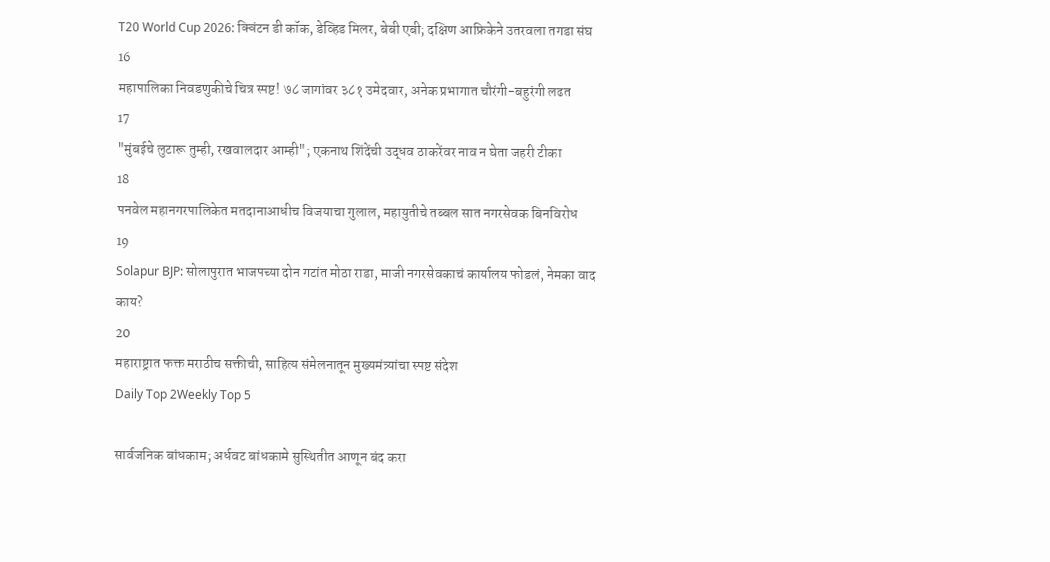T20 World Cup 2026: क्विंटन डी कॉक, डेव्हिड मिलर, बेबी एबी; दक्षिण आफ्रिकेने उतरवला तगडा संघ
16
महापालिका निवडणुकीचे चित्र स्पष्ट! ७८ जागांवर ३८१ उमेदवार, अनेक प्रभागात चौरंगी-बहुरंगी लढत
17
"मुंबईचे लुटारू तुम्ही, रखवालदार आम्ही"; एकनाथ शिंदेंची उद्धव ठाकरेंवर नाव न घेता जहरी टीका
18
पनवेल महानगरपालिकेत मतदानाआधीच विजयाचा गुलाल, महायुतीचे तब्बल सात नगरसेवक बिनविरोध
19
Solapur BJP: सोलापुरात भाजपच्या दोन गटांत मोठा राडा, माजी नगरसेवकाचं कार्यालय फोडलं, नेमका वाद काय?
20
महाराष्ट्रात फक्त मराठीच सक्तीची, साहित्य संमेलनातून मुख्यमंत्र्यांचा स्पष्ट संदेश
Daily Top 2Weekly Top 5

सार्वजनिक बांधकाम; अर्धवट बांधकामे सुस्थितीत आणून बंद करा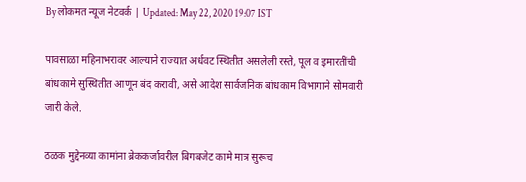By लोकमत न्यूज नेटवर्क | Updated: May 22, 2020 19:07 IST

पावसाळा महिनाभरावर आल्याने राज्यात अर्धवट स्थितीत असलेली रस्ते, पूल व इमारतींची बांधकामे सुस्थितीत आणून बंद करावी, असे आदेश सार्वजनिक बांधकाम विभागाने सोमवारी जारी केले.

ठळक मुद्देनव्या कामांना ब्रेककर्जावरील बिगबजेट कामे मात्र सुरूच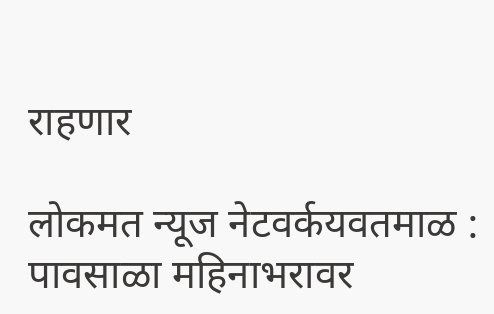राहणार

लोकमत न्यूज नेटवर्कयवतमाळ : पावसाळा महिनाभरावर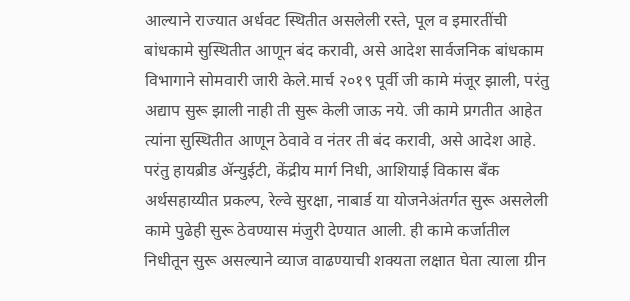आल्याने राज्यात अर्धवट स्थितीत असलेली रस्ते, पूल व इमारतींची बांधकामे सुस्थितीत आणून बंद करावी, असे आदेश सार्वजनिक बांधकाम विभागाने सोमवारी जारी केले.मार्च २०१९ पूर्वी जी कामे मंजूर झाली, परंतु अद्याप सुरू झाली नाही ती सुरू केली जाऊ नये. जी कामे प्रगतीत आहेत त्यांना सुस्थितीत आणून ठेवावे व नंतर ती बंद करावी, असे आदेश आहे. परंतु हायब्रीड अ‍ॅन्युईटी, केंद्रीय मार्ग निधी, आशियाई विकास बँक अर्थसहाय्यीत प्रकल्प, रेल्वे सुरक्षा, नाबार्ड या योजनेअंतर्गत सुरू असलेली कामे पुढेही सुरू ठेवण्यास मंजुरी देण्यात आली. ही कामे कर्जातील निधीतून सुरू असल्याने व्याज वाढण्याची शक्यता लक्षात घेता त्याला ग्रीन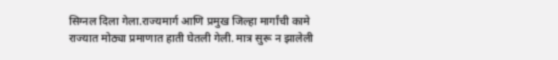सिग्नल दिला गेला.राज्यमार्ग आणि प्रमुख जिल्हा मार्गांची कामे राज्यात मोठ्या प्रमाणात हाती घेतली गेली. मात्र सुरू न झालेली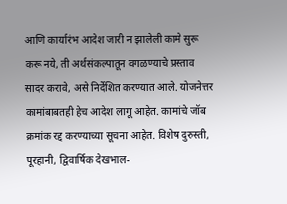आणि कार्यारंभ आदेश जारी न झालेली कामे सुरू करू नये, ती अर्थसंकल्पातून वगळण्याचे प्रस्ताव सादर करावे, असे निर्देशित करण्यात आले. योजनेत्तर कामांबाबतही हेच आदेश लागू आहेत. कामांचे जॉब क्रमांक रद्द करण्याच्या सूचना आहेत. विशेष दुरुस्ती, पूरहानी, द्विवार्षिक देखभाल-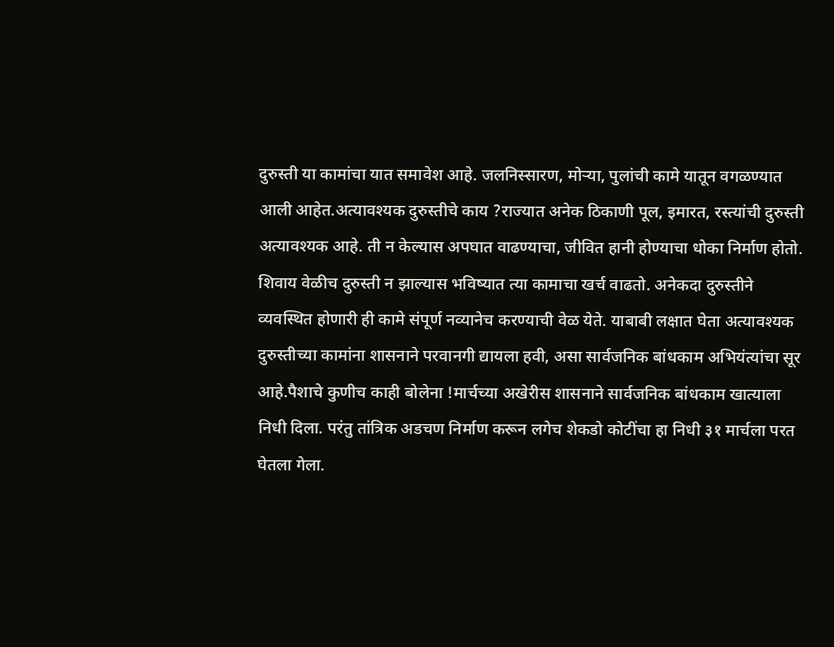दुरुस्ती या कामांचा यात समावेश आहे. जलनिस्सारण, मोऱ्या, पुलांची कामे यातून वगळण्यात आली आहेत.अत्यावश्यक दुरुस्तीचे काय ?राज्यात अनेक ठिकाणी पूल, इमारत, रस्त्यांची दुरुस्ती अत्यावश्यक आहे. ती न केल्यास अपघात वाढण्याचा, जीवित हानी होण्याचा धोका निर्माण होतो. शिवाय वेळीच दुरुस्ती न झाल्यास भविष्यात त्या कामाचा खर्च वाढतो. अनेकदा दुरुस्तीने व्यवस्थित होणारी ही कामे संपूर्ण नव्यानेच करण्याची वेळ येते. याबाबी लक्षात घेता अत्यावश्यक दुरुस्तीच्या कामांना शासनाने परवानगी द्यायला हवी, असा सार्वजनिक बांधकाम अभियंत्यांचा सूर आहे.पैशाचे कुणीच काही बोलेना !मार्चच्या अखेरीस शासनाने सार्वजनिक बांधकाम खात्याला निधी दिला. परंतु तांत्रिक अडचण निर्माण करून लगेच शेकडो कोटींचा हा निधी ३१ मार्चला परत घेतला गेला.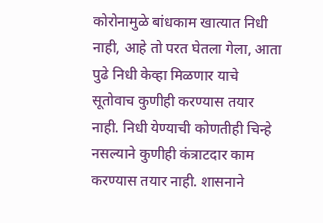कोरोनामुळे बांधकाम खात्यात निधी नाही, आहे तो परत घेतला गेला, आता पुढे निधी केव्हा मिळणार याचे सूतोवाच कुणीही करण्यास तयार नाही. निधी येण्याची कोणतीही चिन्हे नसल्याने कुणीही कंत्राटदार काम करण्यास तयार नाही. शासनाने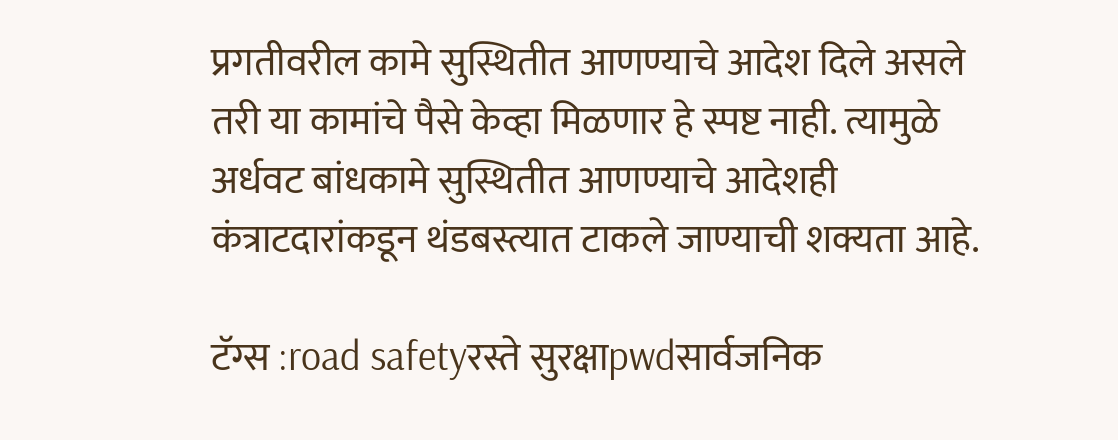प्रगतीवरील कामे सुस्थितीत आणण्याचे आदेश दिले असले तरी या कामांचे पैसे केव्हा मिळणार हे स्पष्ट नाही. त्यामुळे अर्धवट बांधकामे सुस्थितीत आणण्याचे आदेशही कंत्राटदारांकडून थंडबस्त्यात टाकले जाण्याची शक्यता आहे.

टॅग्स :road safetyरस्ते सुरक्षाpwdसार्वजनिक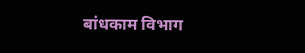बांधकाम विभाग